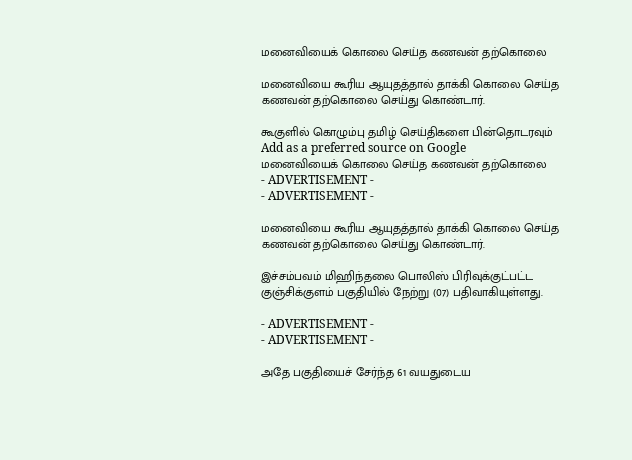மனைவியைக் கொலை செய்த கணவன் தற்கொலை

மனைவியை கூரிய ஆயுதத்தால் தாக்கி கொலை செய்த கணவன் தற்கொலை செய்து கொண்டார்.

கூகுளில் கொழும்பு தமிழ் செய்திகளை பின்தொடரவும் Add as a preferred source on Google
மனைவியைக் கொலை செய்த கணவன் தற்கொலை
- ADVERTISEMENT -
- ADVERTISEMENT -

மனைவியை கூரிய ஆயுதத்தால் தாக்கி கொலை செய்த கணவன் தற்கொலை செய்து கொண்டார்.

இச்சம்பவம் மிஹிந்தலை பொலிஸ் பிரிவுக்குட்பட்ட குஞ்சிக்குளம் பகுதியில் நேற்று (07) பதிவாகியுள்ளது.

- ADVERTISEMENT -
- ADVERTISEMENT -

அதே பகுதியைச் சேர்ந்த 61 வயதுடைய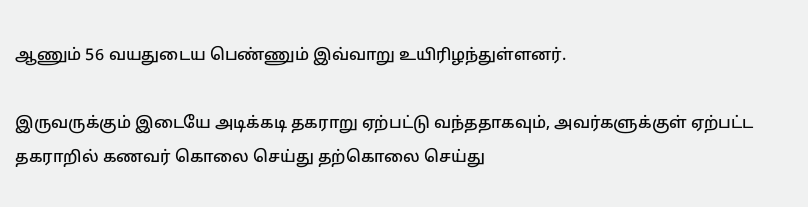ஆணும் 56 வயதுடைய பெண்ணும் இவ்வாறு உயிரிழந்துள்ளனர்.

இருவருக்கும் இடையே அடிக்கடி தகராறு ஏற்பட்டு வந்ததாகவும், அவர்களுக்குள் ஏற்பட்ட தகராறில் கணவர் கொலை செய்து தற்கொலை செய்து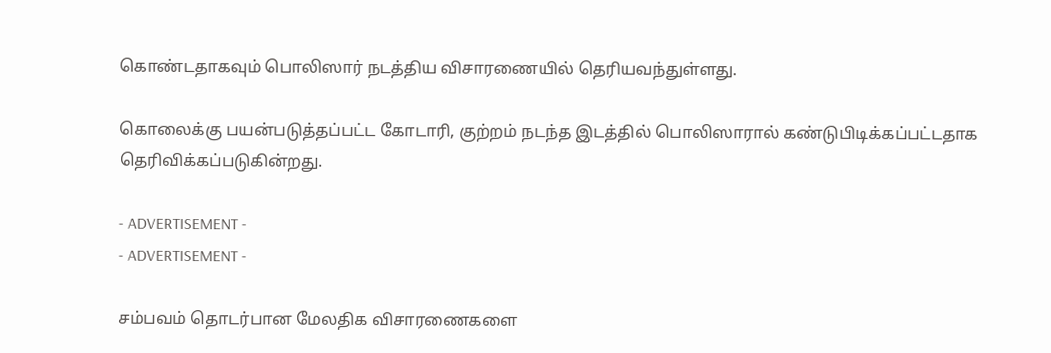கொண்டதாகவும் பொலிஸார் நடத்திய விசாரணையில் தெரியவந்துள்ளது.

கொலைக்கு பயன்படுத்தப்பட்ட கோடாரி, குற்றம் நடந்த இடத்தில் பொலிஸாரால் கண்டுபிடிக்கப்பட்டதாக தெரிவிக்கப்படுகின்றது.

- ADVERTISEMENT -
- ADVERTISEMENT -

சம்பவம் தொடர்பான மேலதிக விசாரணைகளை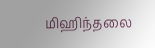மிஹிந்தலை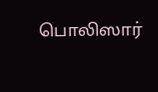பொலிஸார்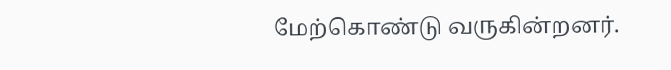மேற்கொண்டு வருகின்றனர்.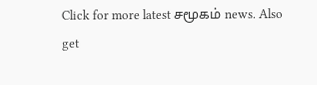Click for more latest சமூகம் news. Also get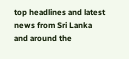top headlines and latest news from Sri Lanka and around the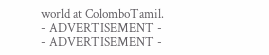world at ColomboTamil.
- ADVERTISEMENT -
- ADVERTISEMENT -